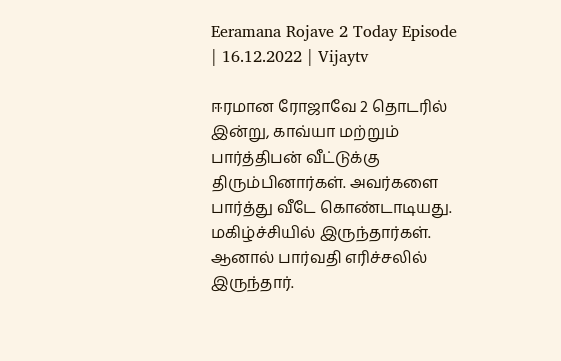Eeramana Rojave 2 Today Episode | 16.12.2022 | Vijaytv

ஈரமான ரோஜாவே 2 தொடரில் இன்று, காவ்யா மற்றும் பார்த்திபன் வீட்டுக்கு திரும்பினார்கள். அவர்களை பார்த்து வீடே கொண்டாடியது. மகிழ்ச்சியில் இருந்தார்கள். ஆனால் பார்வதி எரிச்சலில் இருந்தார்.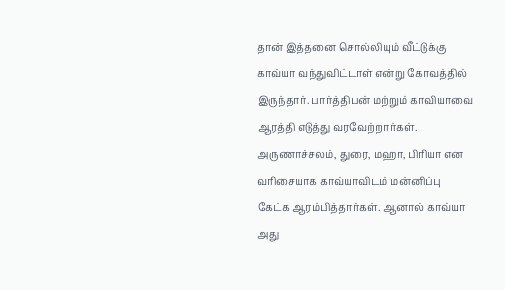தான் இத்தனை சொல்லியும் வீட்டுக்கு காவ்யா வந்துவிட்டாள் என்று கோவத்தில் இருந்தார். பார்த்திபன் மற்றும் காவியாவை ஆரத்தி எடுத்து வரவேற்றார்கள். அருணாச்சலம், துரை, மஹா, பிரியா என வரிசையாக காவ்யாவிடம் மன்னிப்பு கேட்க ஆரம்பித்தார்கள். ஆனால் காவ்யா அது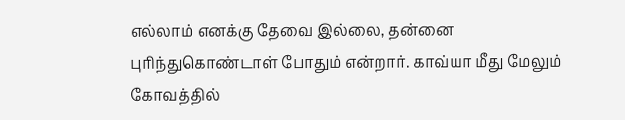எல்லாம் எனக்கு தேவை இல்லை, தன்னை புரிந்துகொண்டாள் போதும் என்றார். காவ்யா மீது மேலும் கோவத்தில்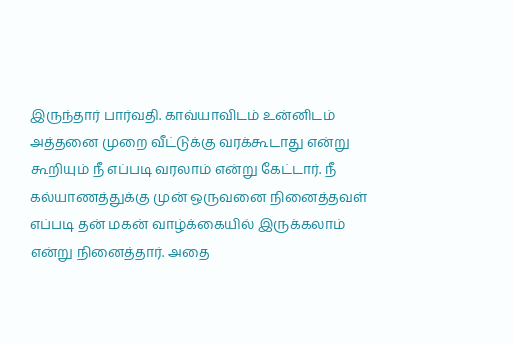இருந்தார் பார்வதி. காவ்யாவிடம் உன்னிடம் அத்தனை முறை வீட்டுக்கு வரக்கூடாது என்று கூறியும் நீ எப்படி வரலாம் என்று கேட்டார். நீ கல்யாணத்துக்கு முன் ஒருவனை நினைத்தவள் எப்படி தன் மகன் வாழ்க்கையில் இருக்கலாம் என்று நினைத்தார். அதை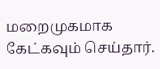மறைமுகமாக கேட்கவும் செய்தார்.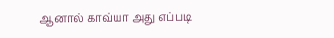ஆனால் காவ்யா அது எப்படி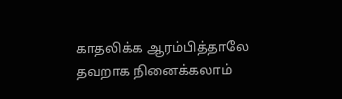காதலிக்க ஆரம்பித்தாலே தவறாக நினைக்கலாம்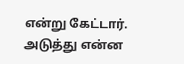என்று கேட்டார். அடுத்து என்ன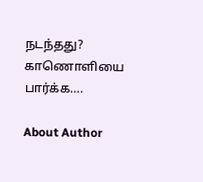நடந்தது? காணொளியை பார்க்க….

About Author